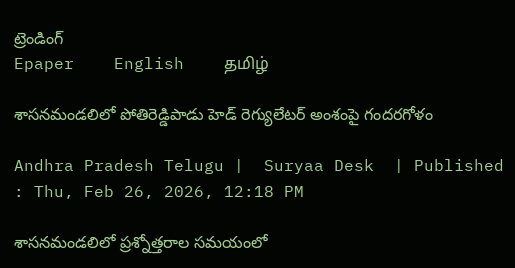ట్రెండింగ్
Epaper    English    தமிழ்

శాసనమండలిలో పోతిరెడ్డిపాడు హెడ్‌ రెగ్యులేటర్‌ అంశంపై గందరగోళం

Andhra Pradesh Telugu |  Suryaa Desk  | Published : Thu, Feb 26, 2026, 12:18 PM

శాసనమండలిలో ప్రశ్నోత్తరాల సమయంలో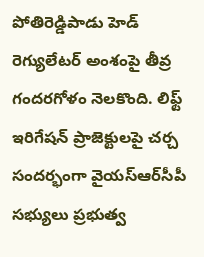పోతిరెడ్డిపాడు హెడ్‌ రెగ్యులేటర్‌ అంశంపై తీవ్ర గందరగోళం నెలకొంది. లిఫ్ట్‌ ఇరిగేషన్‌ ప్రాజెక్టులపై చర్చ సందర్భంగా వైయ‌స్ఆర్‌సీపీ సభ్యులు ప్రభుత్వ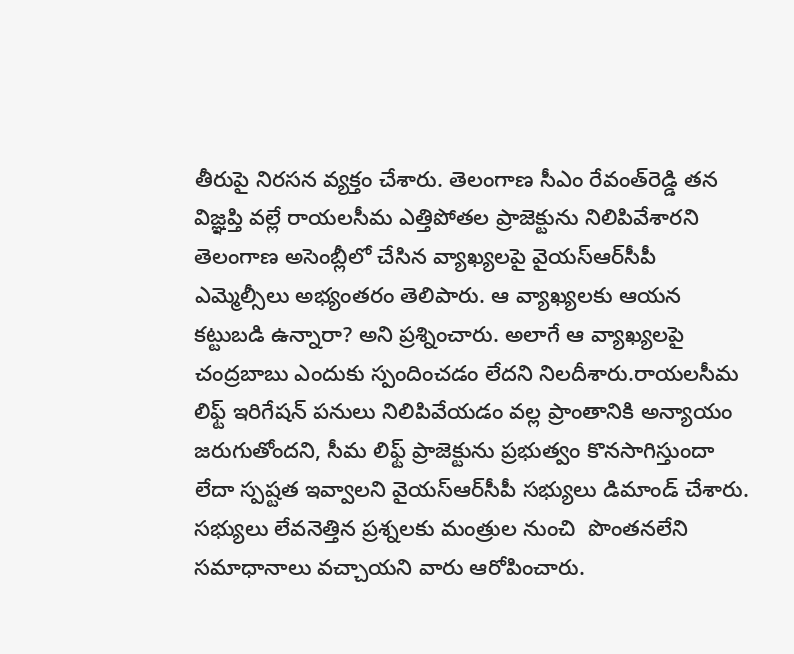తీరుపై నిరసన వ్యక్తం చేశారు. తెలంగాణ సీఎం రేవంత్‌రెడ్డి తన విజ్ఞప్తి వల్లే రాయలసీమ ఎత్తిపోతల ప్రాజెక్టును నిలిపివేశారని తెలంగాణ అసెంబ్లీలో చేసిన వ్యాఖ్యలపై వైయ‌స్ఆర్‌సీపీ ఎమ్మెల్సీలు అభ్యంతరం తెలిపారు. ఆ వ్యాఖ్యలకు ఆయన కట్టుబడి ఉన్నారా? అని ప్రశ్నించారు. అలాగే ఆ వ్యాఖ్యలపై చంద్ర‌బాబు ఎందుకు స్పందించడం లేదని నిలదీశారు.రాయలసీమ లిఫ్ట్‌ ఇరిగేషన్‌ పనులు నిలిపివేయడం వల్ల ప్రాంతానికి అన్యాయం జరుగుతోందని, సీమ లిఫ్ట్‌ ప్రాజెక్టును ప్రభుత్వం కొనసాగిస్తుందా లేదా స్పష్టత ఇవ్వాలని వైయ‌స్ఆర్‌సీపీ సభ్యులు డిమాండ్‌ చేశారు. సభ్యులు లేవనెత్తిన ప్రశ్నలకు మంత్రుల నుంచి  పొంతనలేని సమాధానాలు వచ్చాయని వారు ఆరోపించారు.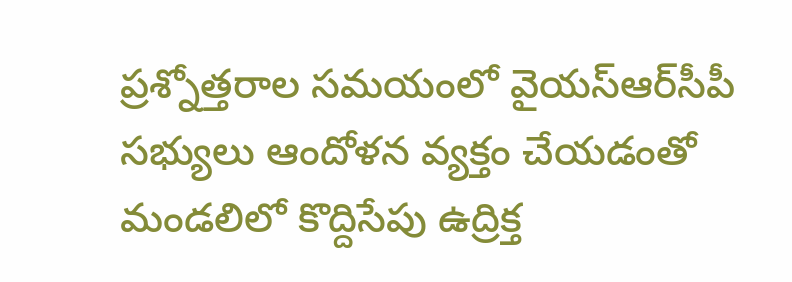ప్రశ్నోత్తరాల సమయంలో వైయ‌స్ఆర్‌సీపీ సభ్యులు ఆందోళన వ్యక్తం చేయడంతో మండలిలో కొద్దిసేపు ఉద్రిక్త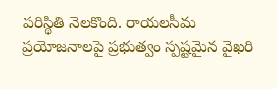పరిస్థితి నెలకొంది. రాయలసీమ ప్రయోజనాలపై ప్రభుత్వం స్పష్టమైన వైఖరి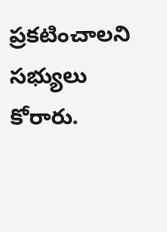ప్రకటించాలని సభ్యులు కోరారు.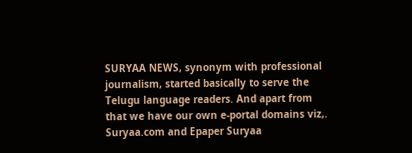SURYAA NEWS, synonym with professional journalism, started basically to serve the Telugu language readers. And apart from that we have our own e-portal domains viz,. Suryaa.com and Epaper Suryaa